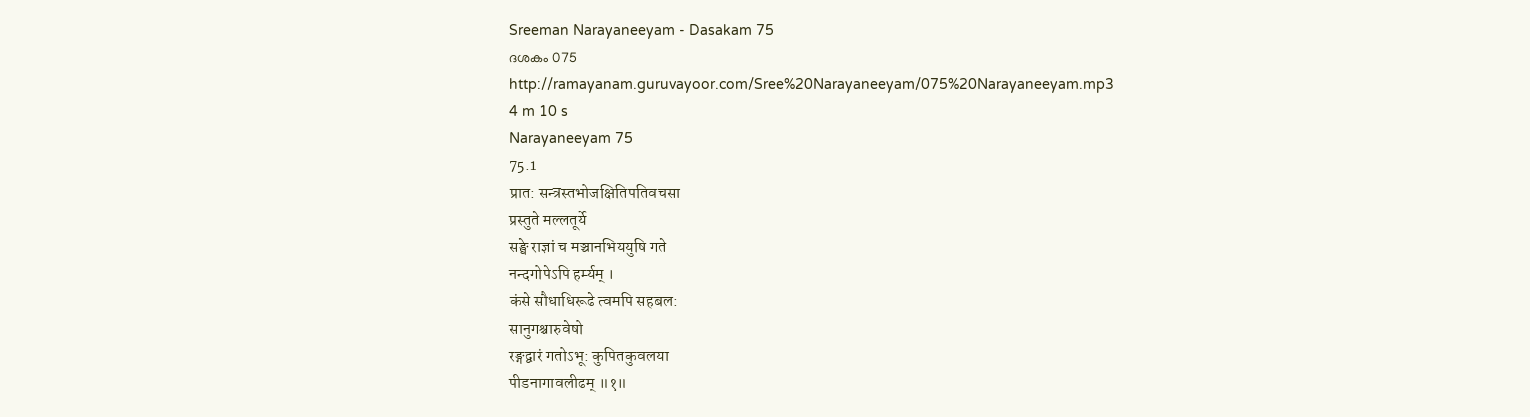Sreeman Narayaneeyam - Dasakam 75
ദശകം 075
http://ramayanam.guruvayoor.com/Sree%20Narayaneeyam/075%20Narayaneeyam.mp3
4 m 10 s
Narayaneeyam 75
75.1
प्रात: सन्त्रस्तभोजक्षितिपतिवचसा
प्रस्तुते मल्लतूर्ये
सङ्घे राज्ञां च मञ्चानभिययुषि गते
नन्दगोपेऽपि हर्म्यम् ।
कंसे सौधाधिरूढे त्वमपि सहबल:
सानुगश्चारुवेषो
रङ्गद्वारं गतोऽभू: कुपितकुवलया
पीडनागावलीढम् ॥१॥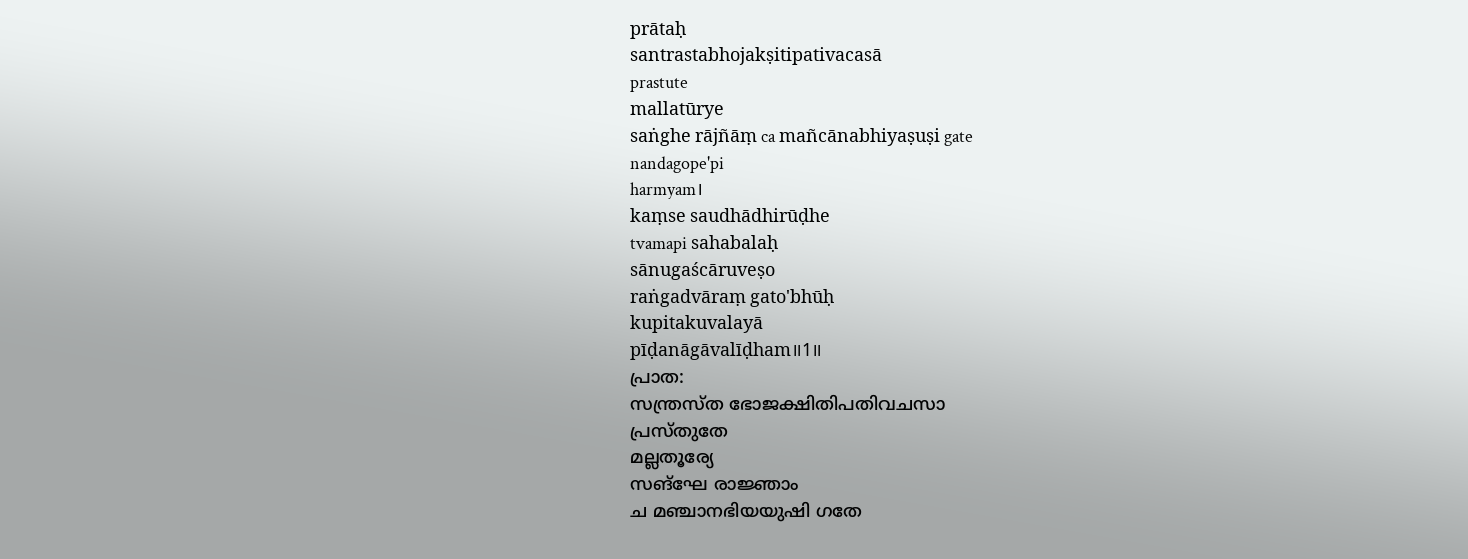prātaḥ
santrastabhojakṣitipativacasā
prastute
mallatūrye
saṅghe rājñāṃ ca mañcānabhiyaṣuṣi gate
nandagope'pi
harmyam।
kaṃse saudhādhirūḍhe
tvamapi sahabalaḥ
sānugaścāruveṣo
raṅgadvāraṃ gato'bhūḥ
kupitakuvalayā
pīḍanāgāvalīḍham॥1॥
പ്രാത:
സന്ത്രസ്ത ഭോജക്ഷിതിപതിവചസാ
പ്രസ്തുതേ
മല്ലതൂര്യേ
സങ്ഘേ രാജ്ഞാം
ച മഞ്ചാനഭിയയുഷി ഗതേ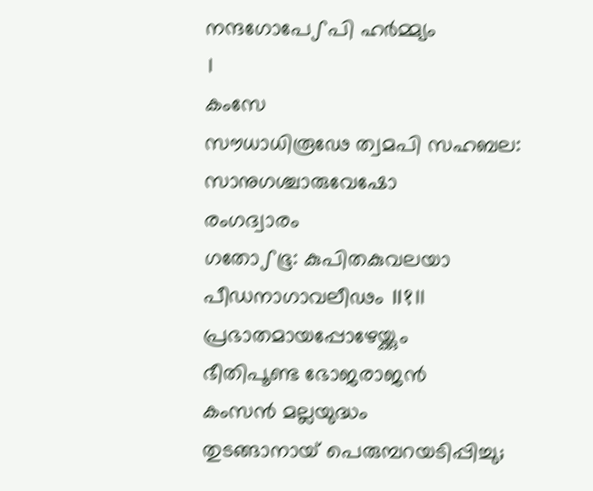നന്ദഗോപേഽപി ഹർമ്മ്യം
।
കംസേ
സൗധാധിരൂഢേ ത്വമപി സഹബല:
സാനുഗശ്ചാരുവേഷോ
രംഗദ്വാരം
ഗതോഽഭൂ: കുപിതകുവലയാ
പീഡനാഗാവലീഢം ॥१॥
പ്രഭാതമായപ്പോഴേയ്ക്കും
ഭീതിപൂണ്ട ഭോജരാജൻ
കംസൻ മല്ലയുദ്ധം
തുടങ്ങാനായ് പെരുമ്പറയടിപ്പിച്ചു;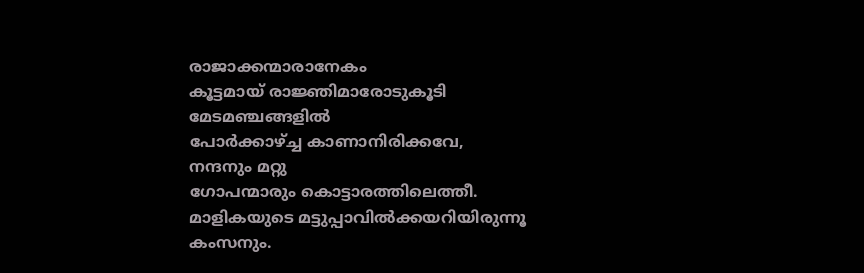രാജാക്കന്മാരാനേകം
കൂട്ടമായ് രാജ്ഞിമാരോടുകൂടി
മേടമഞ്ചങ്ങളിൽ
പോർക്കാഴ്ച്ച കാണാനിരിക്കവേ,
നന്ദനും മറ്റു
ഗോപന്മാരും കൊട്ടാരത്തിലെത്തീ.
മാളികയുടെ മട്ടുപ്പാവിൽക്കയറിയിരുന്നൂ
കംസനും.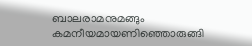ബാലരാമനുമങ്ങും
കമനീയമായണിഞ്ഞൊരുങ്ങി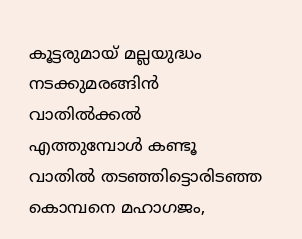കൂട്ടരുമായ് മല്ലയുദ്ധം
നടക്കുമരങ്ങിൻ വാതിൽക്കൽ
എത്തുമ്പോൾ കണ്ടൂ
വാതിൽ തടഞ്ഞിട്ടൊരിടഞ്ഞ
കൊമ്പനെ മഹാഗജം,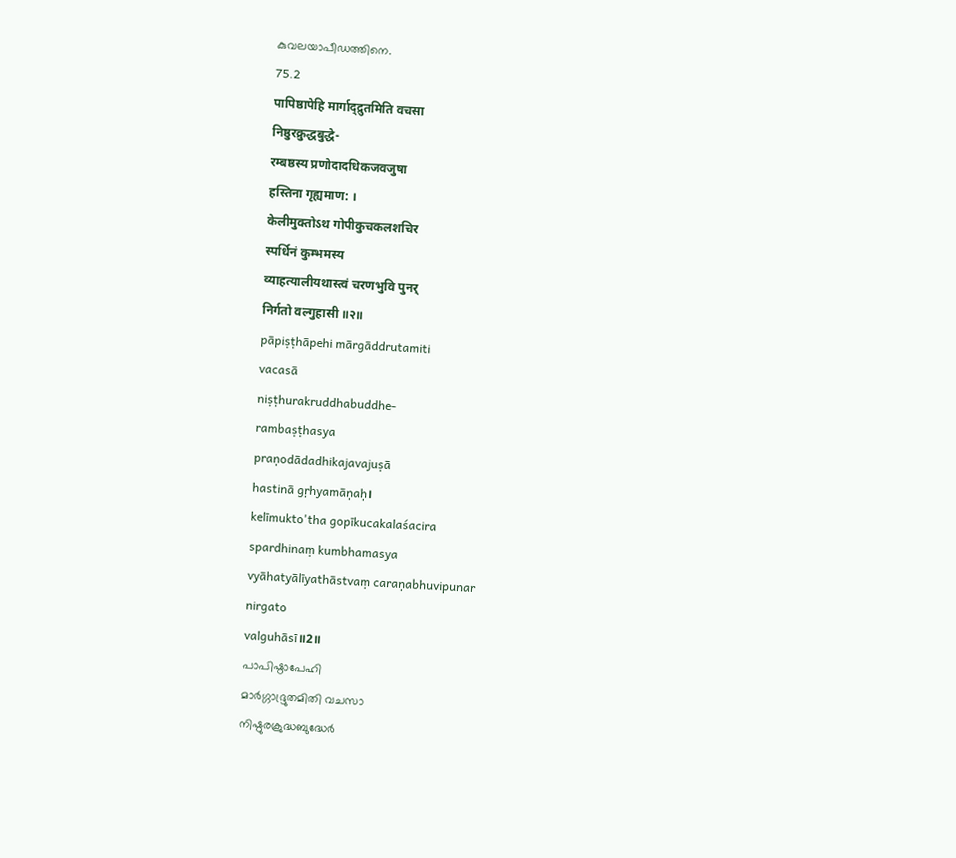കുവലയാപീഡത്തിനെ.
75.2
पापिष्ठापेहि मार्गाद्द्रुतमिति वचसा
निष्ठुरक्रुद्धबुद्धे-
रम्बष्ठस्य प्रणोदादधिकजवजुषा
हस्तिना गृह्यमाण: ।
केलीमुक्तोऽथ गोपीकुचकलशचिर
स्पर्धिनं कुम्भमस्य
व्याहत्यालीयथास्त्वं चरणभुवि पुनर्
निर्गतो वल्गुहासी ॥२॥
pāpiṣṭhāpehi mārgāddrutamiti
vacasā
niṣṭhurakruddhabuddhe-
rambaṣṭhasya
praṇodādadhikajavajuṣā
hastinā gṛhyamāṇaḥ।
kelīmukto'tha gopīkucakalaśacira
spardhinaṃ kumbhamasya
vyāhatyālīyathāstvaṃ caraṇabhuvipunar
nirgato
valguhāsī॥2॥
പാപിഷ്ഠാപേഹി
മാർഗ്ഗാദ്ദ്രുതമിതി വചസാ
നിഷ്ഠുരക്രുദ്ധബുദ്ധേർ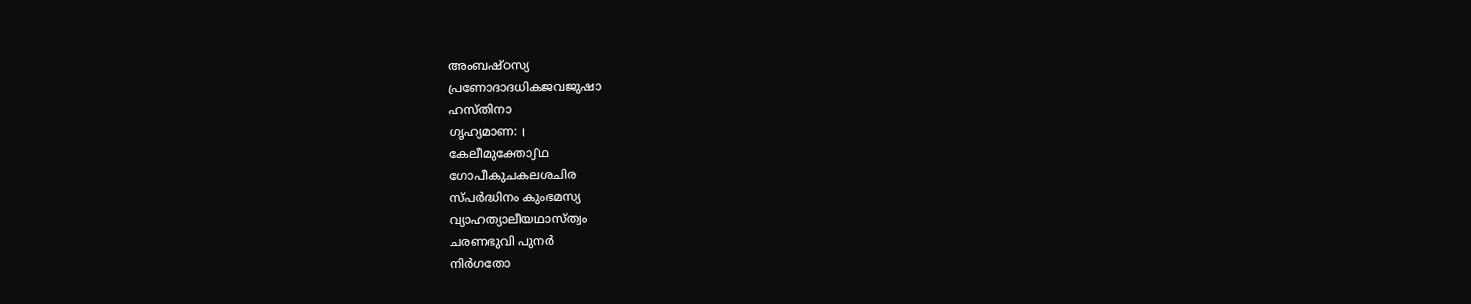അംബഷ്ഠസ്യ
പ്രണോദാദധികജവജുഷാ
ഹസ്തിനാ
ഗൃഹ്യമാണ: ।
കേലീമുക്തോഽഥ
ഗോപീകുചകലശചിര
സ്പർദ്ധിനം കുംഭമസ്യ
വ്യാഹത്യാലീയഥാസ്ത്വം
ചരണഭുവി പുനർ
നിർഗതോ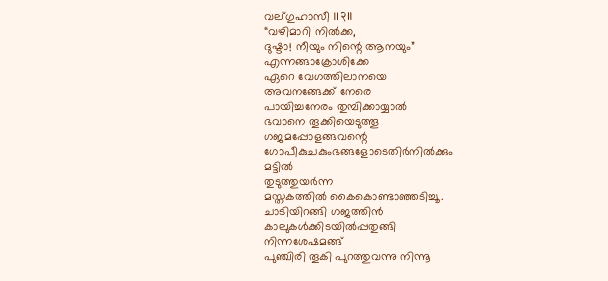വല്ഗുഹാസീ ॥२॥
“വഴിമാറി നിൽക്ക,
ദുഷ്ടാ! നീയും നിന്റെ ആനയും”
എന്നങ്ങാക്രോശിക്കേ
ഏറെ വേഗത്തിലാനയെ
അവനങ്ങേക്ക് നേരെ
പായിച്ചനേരം തുമ്പിക്കായ്യാൽ
ഭവാനെ തൂക്കിയെടുത്തൂ
ഗജമപ്പോളങ്ങവന്റെ
ഗോപീകുചകുംഭങ്ങളോടെതിർനിൽക്കും
മട്ടിൽ
തുടുത്തുയർന്ന
മസ്തകത്തിൽ കൈകൊണ്ടാഞ്ഞടിച്ചൂ.
ചാടിയിറങ്ങി ഗജത്തിൻ
കാലുകൾക്കിടയിൽപ്പതുങ്ങി
നിന്നശേഷമങ്ങ്
പുഞ്ചിരി തൂകി പുറത്തുവന്നു നിന്നൂ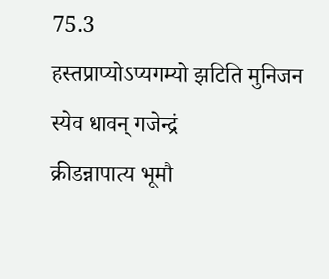75.3
हस्तप्राप्योऽप्यगम्यो झटिति मुनिजन
स्येव धावन् गजेन्द्रं
क्रीडन्नापात्य भूमौ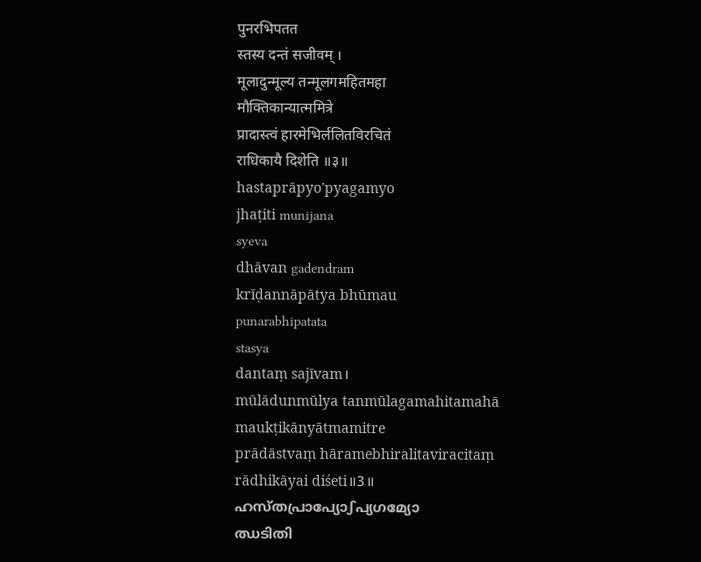पुनरभिपतत
स्तस्य दन्तं सजीवम् ।
मूलादुन्मूल्य तन्मूलगमहितमहा
मौक्तिकान्यात्ममित्रे
प्रादास्त्वं हारमेभिर्ललितविरचितं
राधिकायै दिशेति ॥३॥
hastaprāpyo'pyagamyo
jhaṭiti munijana
syeva
dhāvan gadendram
krīḍannāpātya bhūmau
punarabhipatata
stasya
dantaṃ sajīvam।
mūlādunmūlya tanmūlagamahitamahā
maukṭikānyātmamitre
prādāstvaṃ hāramebhiralitaviracitaṃ
rādhikāyai diśeti॥3॥
ഹസ്തപ്രാപ്യോഽപ്യഗമ്യോ
ഝടിതി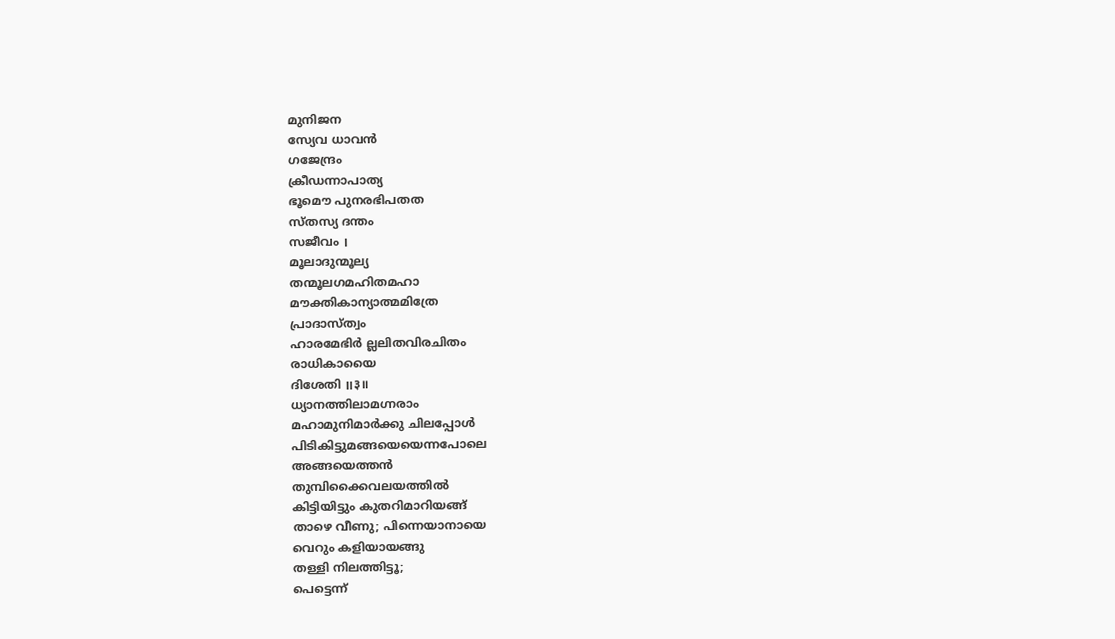മുനിജന
സ്യേവ ധാവൻ
ഗജേന്ദ്രം
ക്രീഡന്നാപാത്യ
ഭൂമൌ പുനരഭിപതത
സ്തസ്യ ദന്തം
സജീവം ।
മൂലാദുന്മൂല്യ
തന്മൂലഗമഹിതമഹാ
മൗക്തികാന്യാത്മമിത്രേ
പ്രാദാസ്ത്വം
ഹാരമേഭിർ ല്ലലിതവിരചിതം
രാധികായൈ
ദിശേതി ॥३॥
ധ്യാനത്തിലാമഗ്നരാം
മഹാമുനിമാർക്കു ചിലപ്പോൾ
പിടികിട്ടുമങ്ങയെയെന്നപോലെ
അങ്ങയെത്തൻ
തുമ്പിക്കൈവലയത്തിൽ
കിട്ടിയിട്ടും കുതറിമാറിയങ്ങ്
താഴെ വീണു; പിന്നെയാനായെ
വെറും കളിയായങ്ങു
തള്ളി നിലത്തിട്ടൂ;
പെട്ടെന്ന്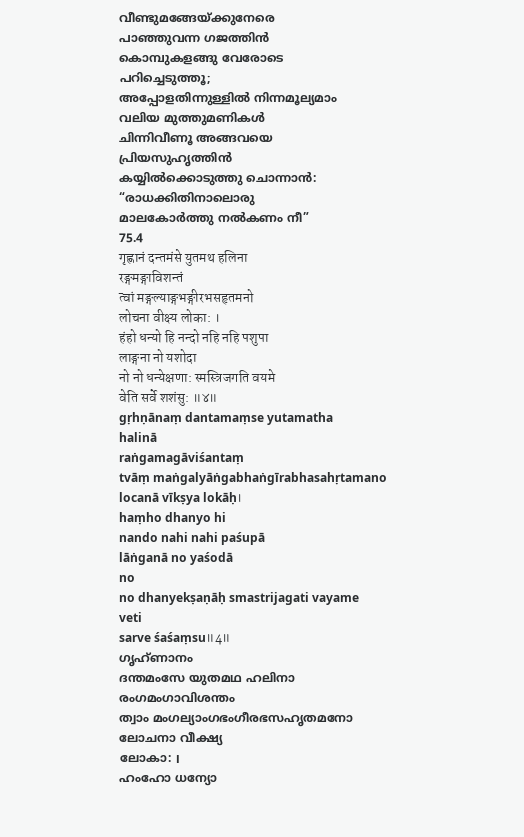വീണ്ടുമങ്ങേയ്ക്കുനേരെ
പാഞ്ഞുവന്ന ഗജത്തിൻ
കൊമ്പുകളങ്ങു വേരോടെ
പറിച്ചെടുത്തൂ;
അപ്പോളതിന്നുള്ളിൽ നിന്നമൂല്യമാം
വലിയ മുത്തുമണികൾ
ചിന്നിവീണൂ അങ്ങവയെ
പ്രിയസുഹൃത്തിൻ
കയ്യിൽക്കൊടുത്തു ചൊന്നാൻ:
“രാധക്കിതിനാലൊരു
മാലകോർത്തു നൽകണം നീ”
75.4
गृह्णानं दन्तमंसे युतमथ हलिना
रङ्गमङ्गाविशन्तं
त्वां मङ्गल्याङ्गभङ्गीरभसहृतमनो
लोचना वीक्ष्य लोका: ।
हंहो धन्यो हि नन्दो नहि नहि पशुपा
लाङ्गना नो यशोदा
नो नो धन्येक्षणा: स्मस्त्रिजगति वयमे
वेति सर्वे शशंसु: ॥४॥
gṛhṇānaṃ dantamaṃse yutamatha
halinā
raṅgamagāviśantaṃ
tvāṃ maṅgalyāṅgabhaṅgīrabhasahṛtamano
locanā vīkṣya lokāḥ।
haṃho dhanyo hi
nando nahi nahi paśupā
lāṅganā no yaśodā
no
no dhanyekṣaṇāḥ smastrijagati vayame
veti
sarve śaśaṃsu॥4॥
ഗൃഹ്ണാനം
ദന്തമംസേ യുതമഥ ഹലിനാ
രംഗമംഗാവിശന്തം
ത്വാം മംഗല്യാംഗഭംഗീരഭസഹൃതമനോ
ലോചനാ വീക്ഷ്യ
ലോകാ: ।
ഹംഹോ ധന്യോ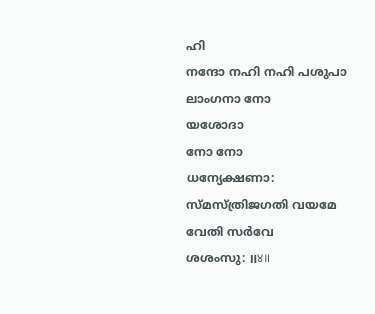ഹി
നന്ദോ നഹി നഹി പശുപാ
ലാംഗനാ നോ
യശോദാ
നോ നോ
ധന്യേക്ഷണാ: സ്മസ്ത്രിജഗതി വയമേ
വേതി സർവേ
ശശംസു: ॥४॥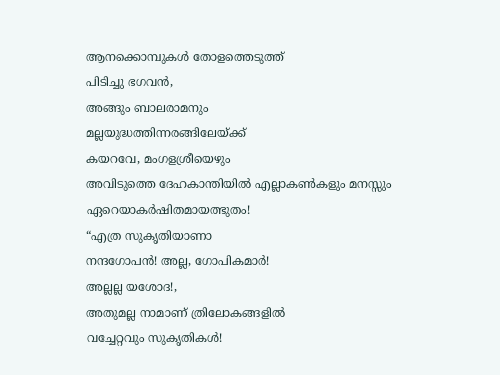ആനക്കൊമ്പുകൾ തോളത്തെടുത്ത്
പിടിച്ചു ഭഗവൻ,
അങ്ങും ബാലരാമനും
മല്ലയുദ്ധത്തിന്നരങ്ങിലേയ്ക്ക്
കയറവേ, മംഗളശ്രീയെഴും
അവിടുത്തെ ദേഹകാന്തിയിൽ എല്ലാകൺകളും മനസ്സും ഏറെയാകർഷിതമായത്ഭുതം!
“എത്ര സുകൃതിയാണാ
നന്ദഗോപൻ! അല്ല, ഗോപികമാർ!
അല്ലല്ല യശോദ!,
അതുമല്ല നാമാണ് ത്രിലോകങ്ങളിൽ
വച്ചേറ്റവും സുകൃതികൾ!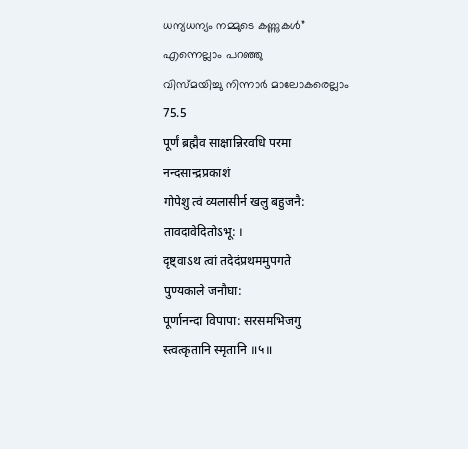ധന്യധന്യം നമ്മുടെ കണ്ണുകൾ”
എന്നെല്ലാം പറഞ്ഞു
വിസ്മയിച്ചു നിന്നാർ മാലോകരെല്ലാം
75.5
पूर्णं ब्रह्मैव साक्षान्निरवधि परमा
नन्दसान्द्रप्रकाशं
गोपेशु त्वं व्यलासीर्न खलु बहुजनै:
तावदावेदितोऽभू: ।
दृष्ट्वाऽथ त्वां तदेदंप्रथममुपगते
पुण्यकाले जनौघा:
पूर्णानन्दा विपापा: सरसमभिजगु
स्त्वत्कृतानि स्मृतानि ॥५॥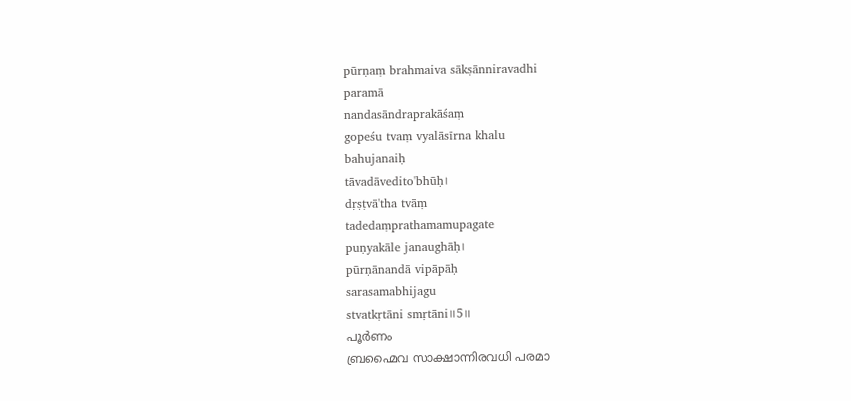pūrṇaṃ brahmaiva sākṣānniravadhi
paramā
nandasāndraprakāśaṃ
gopeśu tvaṃ vyalāsīrna khalu
bahujanaiḥ
tāvadāvedito'bhūḥ।
dṛṣṭvā'tha tvāṃ
tadedaṃprathamamupagate
puṇyakāle janaughāḥ।
pūrṇānandā vipāpāḥ
sarasamabhijagu
stvatkṛtāni smṛtāni॥5॥
പൂർണം
ബ്രഹ്മൈവ സാക്ഷാന്നിരവധി പരമാ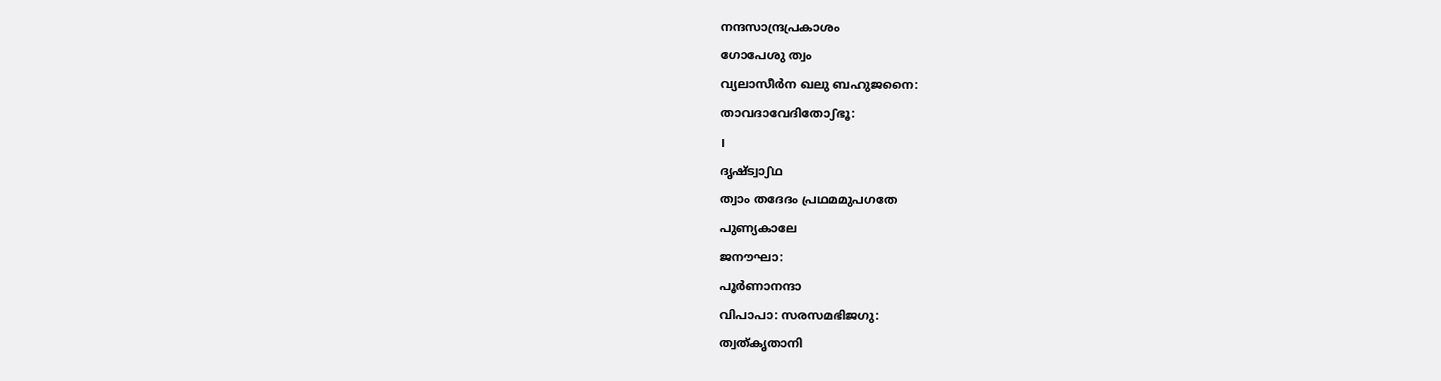നന്ദസാന്ദ്രപ്രകാശം
ഗോപേശു ത്വം
വ്യലാസീർന ഖലു ബഹുജനൈ:
താവദാവേദിതോഽഭൂ:
।
ദൃഷ്ട്വാഽഥ
ത്വാം തദേദം പ്രഥമമുപഗതേ
പുണ്യകാലേ
ജനൗഘാ:
പൂർണാനന്ദാ
വിപാപാ: സരസമഭിജഗു:
ത്വത്കൃതാനി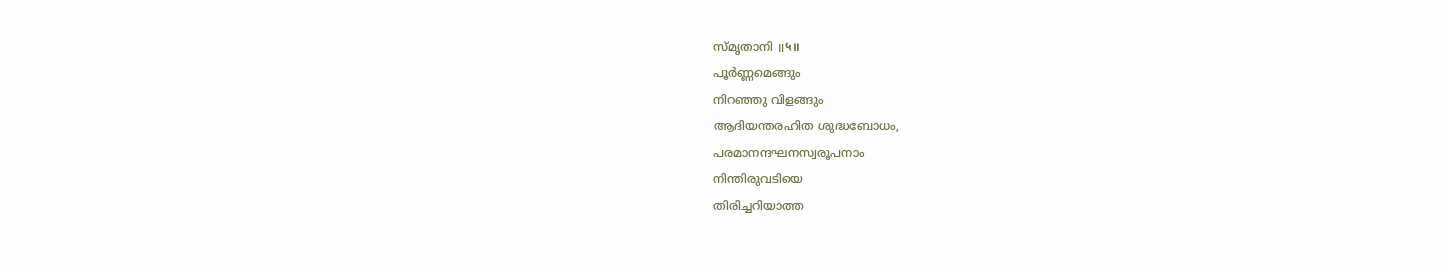സ്മൃതാനി ॥५॥
പൂർണ്ണമെങ്ങും
നിറഞ്ഞു വിളങ്ങും
ആദിയന്തരഹിത ശുദ്ധബോധം,
പരമാനന്ദഘനസ്വരൂപനാം
നിന്തിരുവടിയെ
തിരിച്ചറിയാത്ത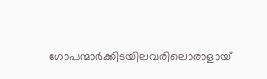ഗോപന്മാർക്കിടയിലവരിലൊരാളായ്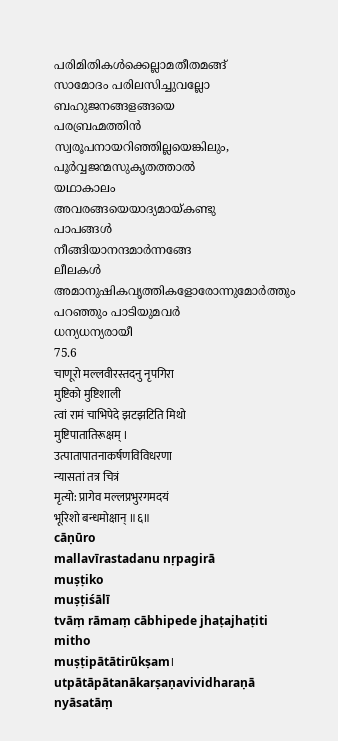പരിമിതികൾക്കെല്ലാമതീതമങ്ങ്
സാമോദം പരിലസിച്ചുവല്ലോ
ബഹുജനങ്ങളങ്ങയെ
പരബ്രഹ്മത്തിൻ
സ്വരൂപനായറിഞ്ഞില്ലയെങ്കിലും,
പൂർവ്വജന്മസുകൃതത്താൽ
യഥാകാലം
അവരങ്ങയെയാദ്യമായ്കണ്ടു
പാപങ്ങൾ
നീങ്ങിയാനന്ദമാർന്നങ്ങേ
ലീലകൾ
അമാനുഷികവൃത്തികളോരോന്നുമോർത്തും
പറഞ്ഞും പാടിയുമവർ
ധന്യധന്യരായീ
75.6
चाणूरो मल्लवीरस्तदनु नृपगिरा
मुष्टिको मुष्टिशाली
त्वां रामं चाभिपेदे झटझटिति मिथो
मुष्टिपातातिरूक्षम् ।
उत्पातापातनाकर्षणविविधरणा
न्यासतां तत्र चित्रं
मृत्यो: प्रागेव मल्लप्रभुरगमदयं
भूरिशो बन्धमोक्षान् ॥६॥
cāṇūro
mallavīrastadanu nṛpagirā
muṣṭiko
muṣṭiśālī
tvāṃ rāmaṃ cābhipede jhaṭajhaṭiti mitho
muṣṭipātātirūkṣam।
utpātāpātanākarṣaṇavividharaṇā
nyāsatāṃ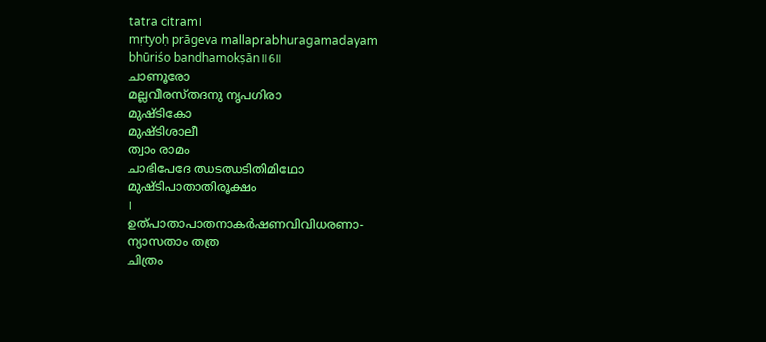tatra citram।
mṛtyoḥ prāgeva mallaprabhuragamadayam
bhūriśo bandhamokṣān॥6॥
ചാണൂരോ
മല്ലവീരസ്തദനു നൃപഗിരാ
മുഷ്ടികോ
മുഷ്ടിശാലീ
ത്വാം രാമം
ചാഭിപേദേ ഝടഝടിതിമിഥോ
മുഷ്ടിപാതാതിരൂക്ഷം
।
ഉത്പാതാപാതനാകർഷണവിവിധരണാ-
ന്യാസതാം തത്ര
ചിത്രം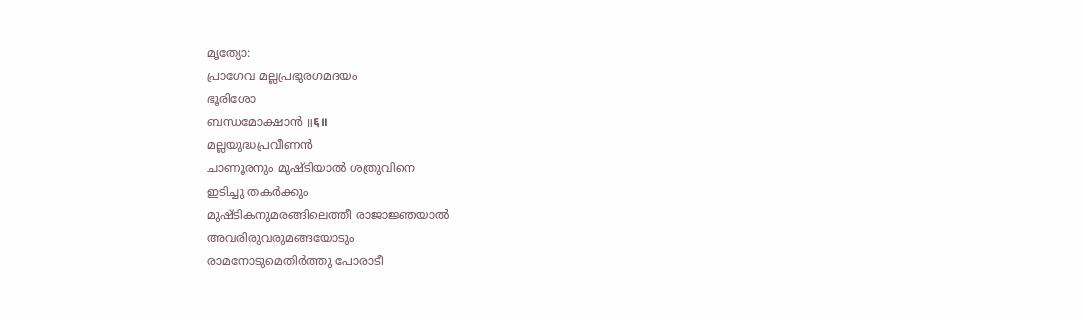മൃത്യോ:
പ്രാഗേവ മല്ലപ്രഭുരഗമദയം
ഭൂരിശോ
ബന്ധമോക്ഷാൻ ॥६॥
മല്ലയുദ്ധപ്രവീണൻ
ചാണൂരനും മുഷ്ടിയാൽ ശത്രുവിനെ
ഇടിച്ചു തകർക്കും
മുഷ്ടികനുമരങ്ങിലെത്തീ രാജാജ്ഞയാൽ
അവരിരുവരുമങ്ങയോടും
രാമനോടുമെതിർത്തു പോരാടീ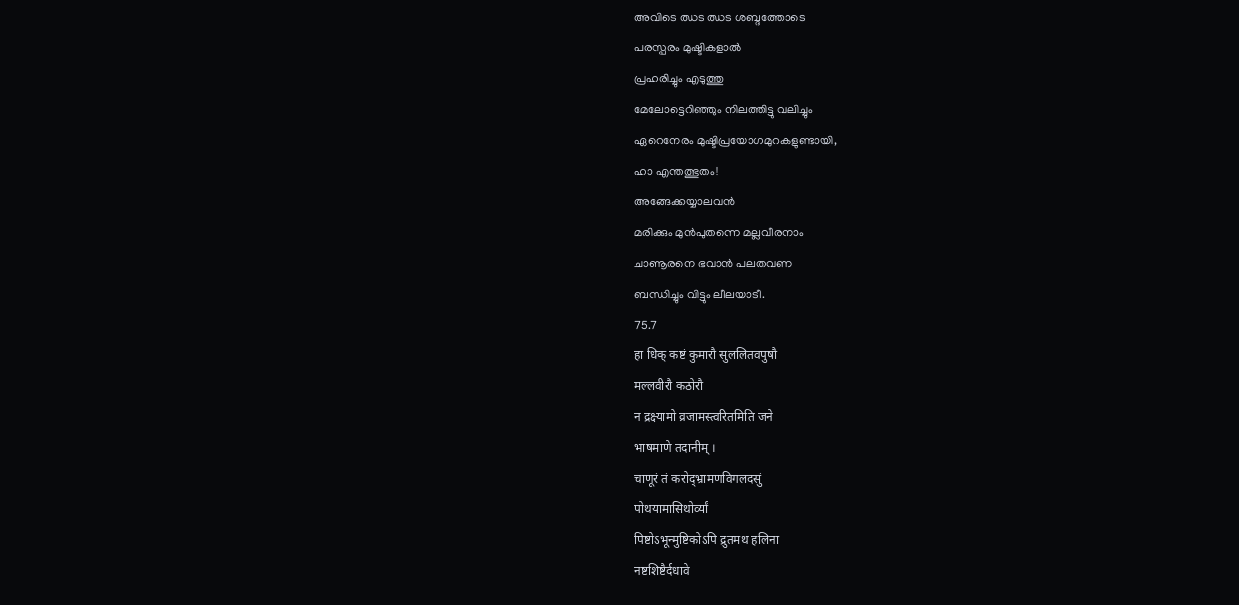അവിടെ ഝട ഝട ശബ്ദത്തോടെ
പരസ്പരം മുഷ്ടികളാൽ
പ്രഹരിച്ചും എടുത്തു
മേലോട്ടെറിഞ്ഞും നിലത്തിട്ടു വലിച്ചും
ഏറെനേരം മുഷ്ടിപ്രയോഗമുറകളുണ്ടായി,
ഹാ എന്തത്ഭുതം!
അങ്ങേക്കയ്യാലവൻ
മരിക്കും മുൻപുതന്നെ മല്ലവീരനാം
ചാണൂരനെ ഭവാൻ പലതവണ
ബന്ധിച്ചും വിട്ടും ലീലയാടീ.
75.7
हा धिक् कष्टं कुमारौ सुललितवपुषौ
मल्लवीरौ कठोरौ
न द्रक्ष्यामो व्रजामस्त्वरितमिति जने
भाषमाणे तदानीम् ।
चाणूरं तं करोद्भ्रामणविगलदसुं
पोथयामासिथोर्व्यां
पिष्टोऽभून्मुष्टिकोऽपि द्रुतमथ हलिना
नष्टशिष्टैर्दधावे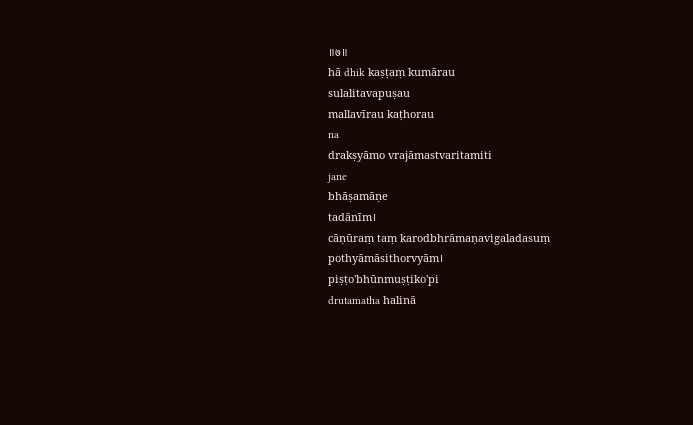॥७॥
hā dhik kaṣṭaṃ kumārau
sulalitavapuṣau
mallavīrau kaṭhorau
na
drakṣyāmo vrajāmastvaritamiti
jane
bhāṣamāṇe
tadānīm।
cāṇūraṃ taṃ karodbhrāmaṇavigaladasuṃ
pothyāmāsithorvyām।
piṣṭo'bhūnmuṣṭiko'pi
drutamatha halinā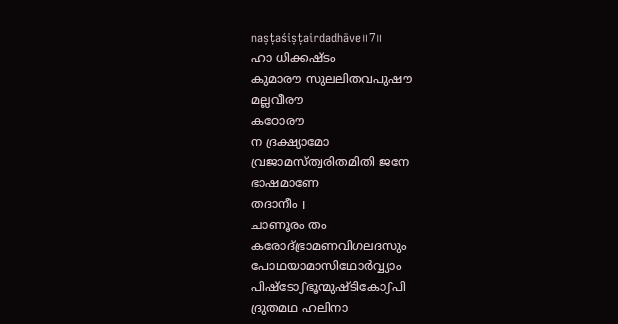naṣṭaśiṣṭairdadhāve॥7॥
ഹാ ധിക്കഷ്ടം
കുമാരൗ സുലലിതവപുഷൗ
മല്ലവീരൗ
കഠോരൗ
ന ദ്രക്ഷ്യാമോ
വ്രജാമസ്ത്വരിതമിതി ജനേ
ഭാഷമാണേ
തദാനീം ।
ചാണൂരം തം
കരോദ്ഭ്രാമണവിഗലദസും
പോഥയാമാസിഥോർവ്വ്യാം
പിഷ്ടോഽഭൂന്മുഷ്ടികോഽപി
ദ്രുതമഥ ഹലിനാ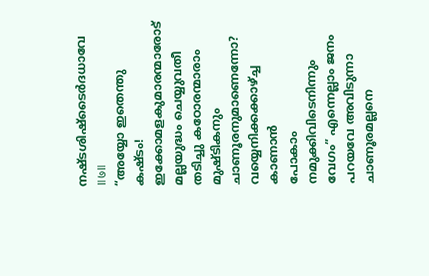നഷ്ടശിഷ്ടൈർദധാവേ
॥७॥
“അയ്യോ ഇതെന്തു
കഷ്ടം! ഇക്കോമളകുമാരന്മാരോട്
മല്ലയുദ്ധം ചെയ്യുവതീ
തടിച്ചു കഠോരന്മാരാം മുഷ്ടികനും ചാണൂരനുമാണെന്നോ? വയ്യെനിക്കക്കാഴ്ച്ച കാണാൻ
പോകാം നമുക്കിവിടെനിന്നും
വേഗം” എന്നെല്ലാം ജനം
പറയവേ അവിടുന്നാ
ചാണൂരമല്ലനെ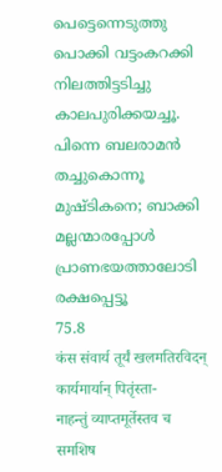പെട്ടെന്നെടുത്തു
പൊക്കി വട്ടംകറക്കി
നിലത്തിട്ടടിച്ചു കാലപുരിക്കയച്ചൂ.
പിന്നെ ബലരാമൻ
തച്ചുകൊന്നൂ മുഷ്ടികനെ; ബാക്കി
മല്ലന്മാരപ്പോൾ
പ്രാണഭയത്താലോടി രക്ഷപ്പെട്ടൂ
75.8
कंस संवार्य तूर्यं खलमतिरविदन्
कार्यमार्यान् पितृंस्ता-
नाहन्तुं व्याप्तमूर्तेस्तव च समशिष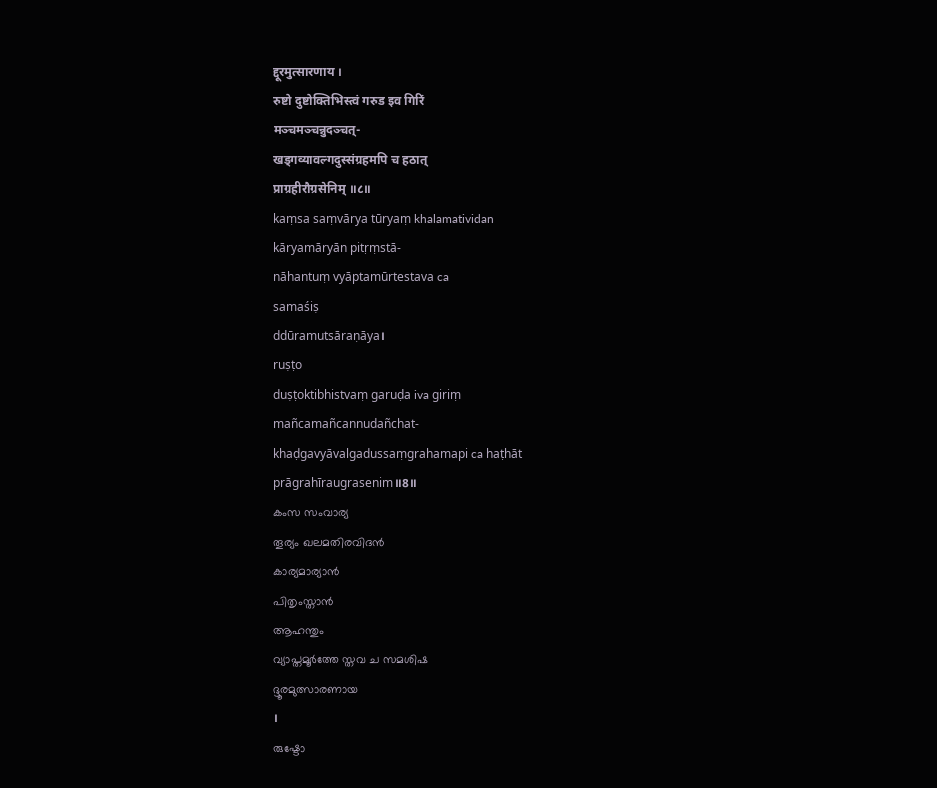द्दूरमुत्सारणाय ।
रुष्टो दुष्टोक्तिभिस्त्वं गरुड इव गिरिं
मञ्चमञ्चन्नुदञ्चत्-
खड्गव्यावल्गदुस्संग्रहमपि च हठात्
प्राग्रहीरौग्रसेनिम् ॥८॥
kaṃsa saṃvārya tūryaṃ khalamatividan
kāryamāryān pitṛṃstā-
nāhantuṃ vyāptamūrtestava ca
samaśiṣ
ddūramutsāraṇāya।
ruṣṭo
duṣṭoktibhistvaṃ garuḍa iva giriṃ
mañcamañcannudañchat-
khaḍgavyāvalgadussaṃgrahamapi ca haṭhāt
prāgrahīraugrasenim॥8॥
കംസ സംവാര്യ
തൂര്യം ഖലമതിരവിദൻ
കാര്യമാര്യാൻ
പിതൃംസ്താൻ
ആഹന്തും
വ്യാപ്തമൂർത്തേ സ്തവ ച സമശിഷ
ദ്ദൂരമുത്സാരണായ
।
രുഷ്ടോ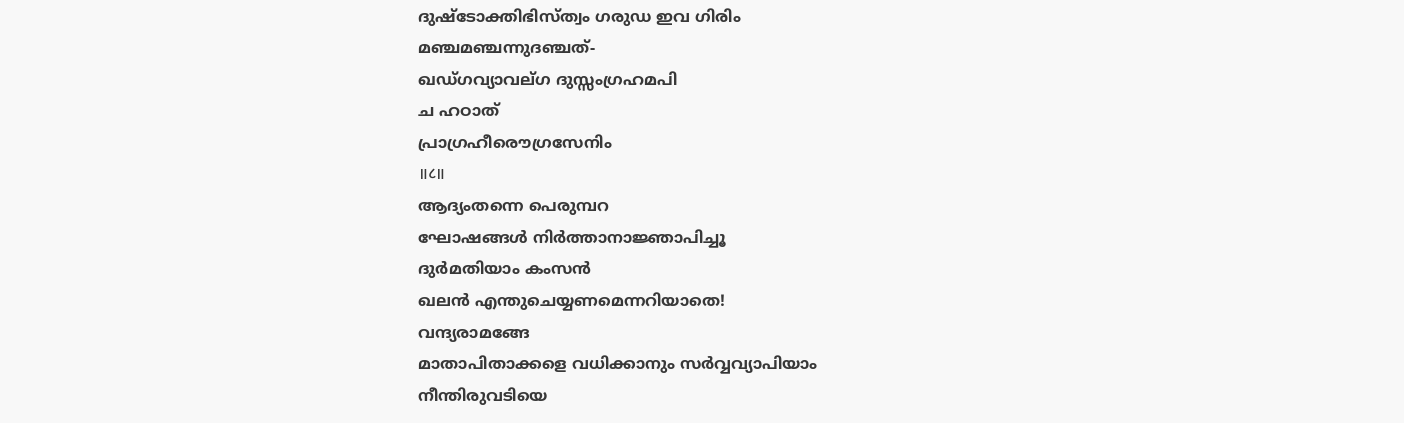ദുഷ്ടോക്തിഭിസ്ത്വം ഗരുഡ ഇവ ഗിരിം
മഞ്ചമഞ്ചന്നുദഞ്ചത്-
ഖഡ്ഗവ്യാവല്ഗ ദുസ്സംഗ്രഹമപി
ച ഹഠാത്
പ്രാഗ്രഹീരൌഗ്രസേനിം
॥८॥
ആദ്യംതന്നെ പെരുമ്പറ
ഘോഷങ്ങൾ നിർത്താനാജ്ഞാപിച്ചൂ
ദുർമതിയാം കംസൻ
ഖലൻ എന്തുചെയ്യണമെന്നറിയാതെ!
വന്ദ്യരാമങ്ങേ
മാതാപിതാക്കളെ വധിക്കാനും സർവ്വവ്യാപിയാം
നീന്തിരുവടിയെ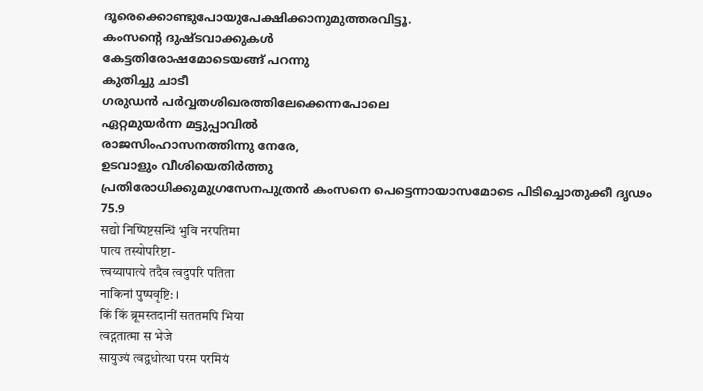ദൂരെക്കൊണ്ടുപോയുപേക്ഷിക്കാനുമുത്തരവിട്ടൂ.
കംസന്റെ ദുഷ്ടവാക്കുകൾ
കേട്ടതിരോഷമോടെയങ്ങ് പറന്നു
കുതിച്ചു ചാടീ
ഗരുഡൻ പർവ്വതശിഖരത്തിലേക്കെന്നപോലെ
ഏറ്റമുയർന്ന മട്ടുപ്പാവിൽ
രാജസിംഹാസനത്തിന്നു നേരേ,
ഉടവാളും വീശിയെതിർത്തു
പ്രതിരോധിക്കുമുഗ്രസേനപുത്രൻ കംസനെ പെട്ടെന്നായാസമോടെ പിടിച്ചൊതുക്കീ ദൃഢം
75.9
सद्यो निष्पिष्टसन्धिं भुवि नरपतिमा
पात्य तस्योपरिष्टा-
त्त्वय्यापात्ये तदैव त्वदुपरि पतिता
नाकिनां पुष्पवृष्टि: ।
किं किं ब्रूमस्तदानीं सततमपि भिया
त्वद्गतात्मा स भेजे
सायुज्यं त्वद्वधोत्था परम परमियं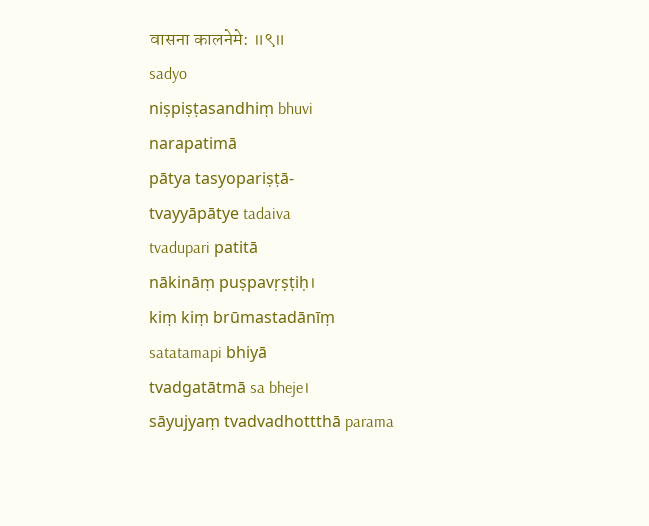वासना कालनेमे: ॥९॥
sadyo
niṣpiṣṭasandhiṃ bhuvi
narapatimā
pātya tasyopariṣṭā-
tvayyāpātye tadaiva
tvadupari patitā
nākināṃ puṣpavṛṣṭiḥ।
kiṃ kiṃ brūmastadānīṃ
satatamapi bhiyā
tvadgatātmā sa bheje।
sāyujyaṃ tvadvadhottthā parama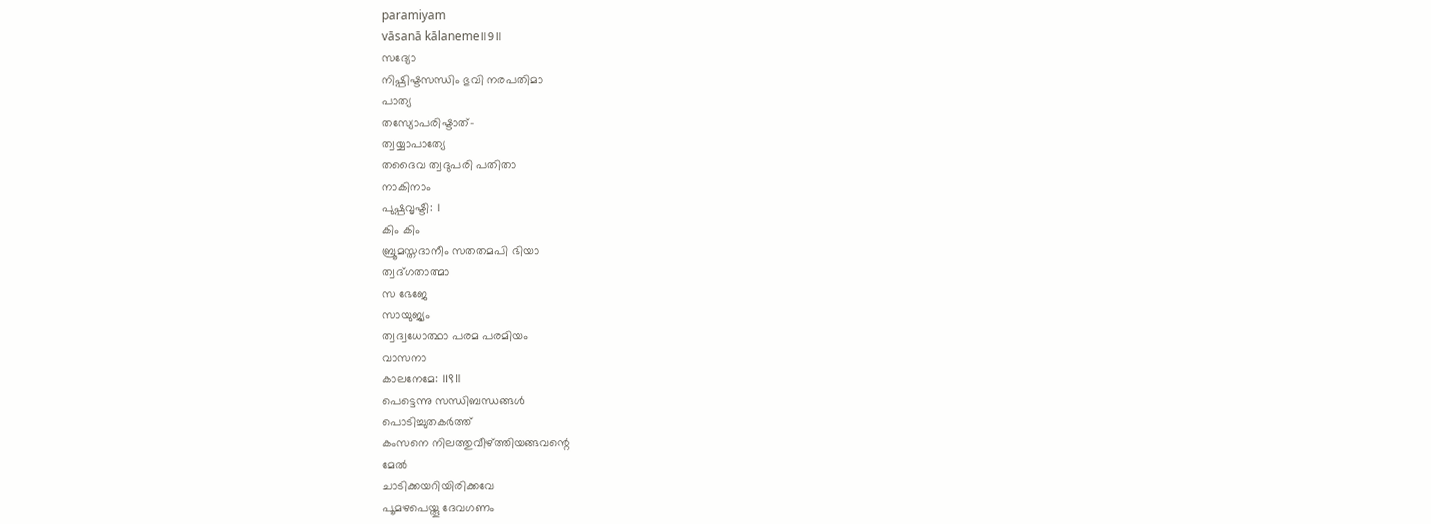paramiyam
vāsanā kālaneme॥9॥
സദ്യോ
നിഷ്പിഷ്ടസന്ധിം ഭുവി നരപതിമാ
പാത്യ
തസ്യോപരിഷ്ടാത്-
ത്വയ്യാപാത്യേ
തദൈവ ത്വദുപരി പതിതാ
നാകിനാം
പുഷ്പവൃഷ്ടി: ।
കിം കിം
ബ്രൂമസ്തദാനീം സതതമപി ഭിയാ
ത്വദ്ഗതാത്മാ
സ ഭേജേ
സായുജ്യം
ത്വദ്വധോത്ഥാ പരമ പരമിയം
വാസനാ
കാലനേമേ: ॥९॥
പെട്ടെന്നു സന്ധിബന്ധങ്ങൾ
പൊടിച്ചുതകർത്ത്
കംസനെ നിലത്തുവീഴ്ത്തിയങ്ങവന്റെ
മേൽ
ചാടിക്കയറിയിരിക്കവേ
പൂമഴപെയ്തൂ ദേവഗണം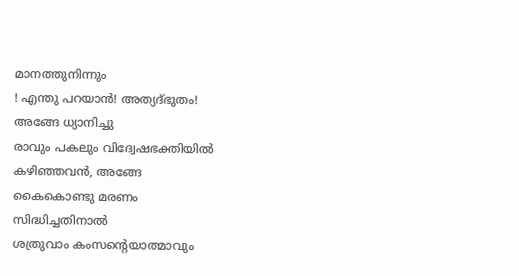മാനത്തുനിന്നും
! എന്തു പറയാൻ! അത്യദ്ഭുതം!
അങ്ങേ ധ്യാനിച്ചു
രാവും പകലും വിദ്വേഷഭക്തിയിൽ
കഴിഞ്ഞവൻ, അങ്ങേ
കൈകൊണ്ടു മരണം
സിദ്ധിച്ചതിനാൽ
ശത്രുവാം കംസന്റെയാത്മാവും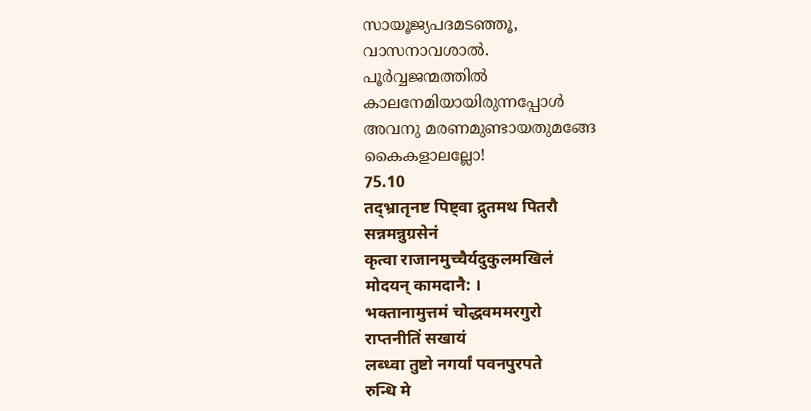സായൂജ്യപദമടഞ്ഞൂ,
വാസനാവശാൽ.
പൂർവ്വജന്മത്തിൽ
കാലനേമിയായിരുന്നപ്പോൾ
അവനു മരണമുണ്ടായതുമങ്ങേ
കൈകളാലല്ലോ!
75.10
तद्भ्रातृनष्ट पिष्ट्वा द्रुतमथ पितरौ
सन्नमन्नुग्रसेनं
कृत्वा राजानमुच्चैर्यदुकुलमखिलं
मोदयन् कामदानै: ।
भक्तानामुत्तमं चोद्धवममरगुरो
राप्तनीतिं सखायं
लब्ध्वा तुष्टो नगर्यां पवनपुरपते
रुन्धि मे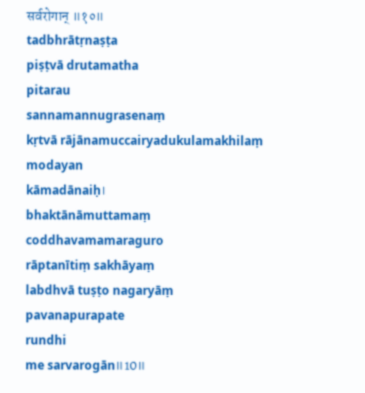सर्वरोगान् ॥१०॥
tadbhrātṛnaṣṭa
piṣṭvā drutamatha
pitarau
sannamannugrasenaṃ
kṛtvā rājānamuccairyadukulamakhilaṃ
modayan
kāmadānaiḥ।
bhaktānāmuttamaṃ
coddhavamamaraguro
rāptanītiṃ sakhāyaṃ
labdhvā tuṣṭo nagaryāṃ
pavanapurapate
rundhi
me sarvarogān॥10॥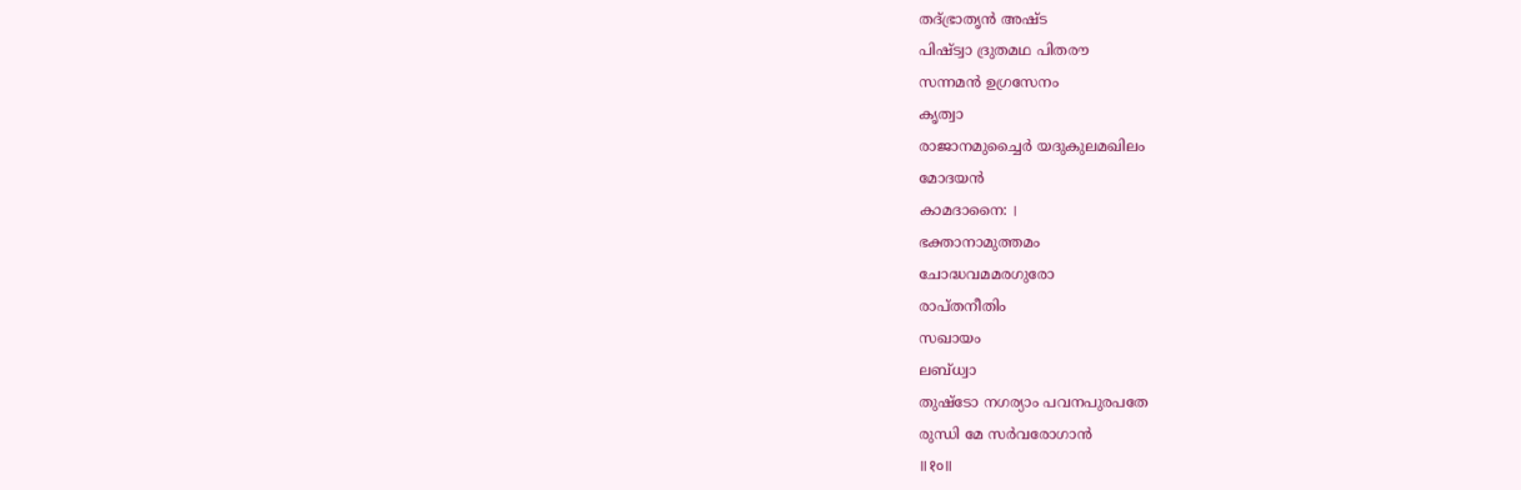തദ്ഭ്രാതൃൻ അഷ്ട
പിഷ്ട്വാ ദ്രുതമഥ പിതരൗ
സന്നമൻ ഉഗ്രസേനം
കൃത്വാ
രാജാനമുച്ചൈർ യദുകുലമഖിലം
മോദയൻ
കാമദാനൈ: ।
ഭക്താനാമുത്തമം
ചോദ്ധവമമരഗുരോ
രാപ്തനീതിം
സഖായം
ലബ്ധ്വാ
തുഷ്ടോ നഗര്യാം പവനപുരപതേ
രുന്ധി മേ സർവരോഗാൻ
॥१०॥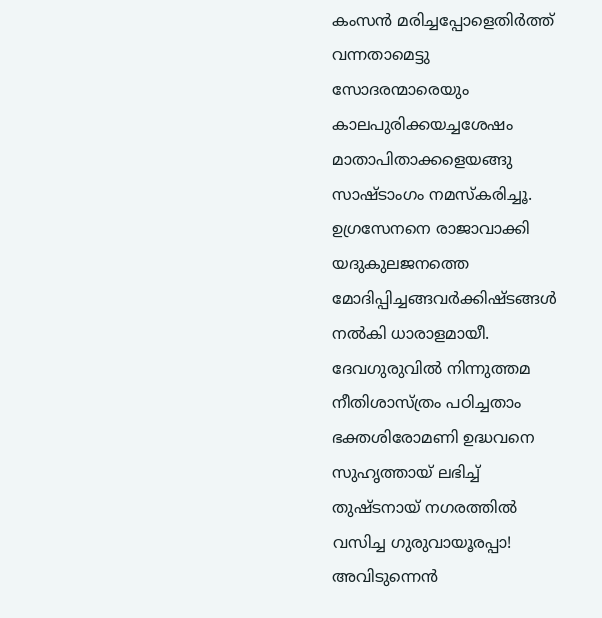കംസൻ മരിച്ചപ്പോളെതിർത്ത്
വന്നതാമെട്ടു
സോദരന്മാരെയും
കാലപുരിക്കയച്ചശേഷം
മാതാപിതാക്കളെയങ്ങു
സാഷ്ടാംഗം നമസ്കരിച്ചൂ.
ഉഗ്രസേനനെ രാജാവാക്കി
യദുകുലജനത്തെ
മോദിപ്പിച്ചങ്ങവർക്കിഷ്ടങ്ങൾ
നൽകി ധാരാളമായീ.
ദേവഗുരുവിൽ നിന്നുത്തമ
നീതിശാസ്ത്രം പഠിച്ചതാം
ഭക്തശിരോമണി ഉദ്ധവനെ
സുഹൃത്തായ് ലഭിച്ച്
തുഷ്ടനായ് നഗരത്തിൽ
വസിച്ച ഗുരുവായൂരപ്പാ!
അവിടുന്നെൻ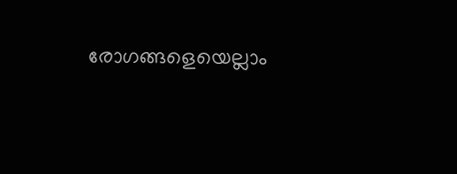രോഗങ്ങളെയെല്ലാം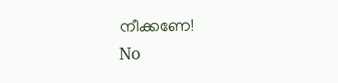നീക്കണേ!
No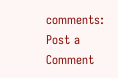comments:
Post a Comment